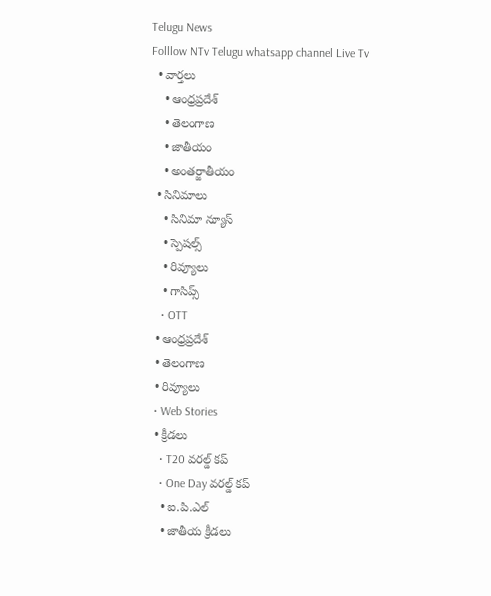Telugu News
Folllow NTv Telugu whatsapp channel Live Tv
  • వార్తలు
    • ఆంధ్రప్రదేశ్
    • తెలంగాణ
    • జాతీయం
    • అంతర్జాతీయం
  • సినిమాలు
    • సినిమా న్యూస్
    • స్పెషల్స్
    • రివ్యూలు
    • గాసిప్స్
    • OTT
  • ఆంధ్రప్రదేశ్
  • తెలంగాణ
  • రివ్యూలు
  • Web Stories
  • క్రీడలు
    • T20 వరల్డ్ కప్
    • One Day వరల్డ్ కప్
    • ఐ.పి.ఎల్
    • జాతీయ క్రీడలు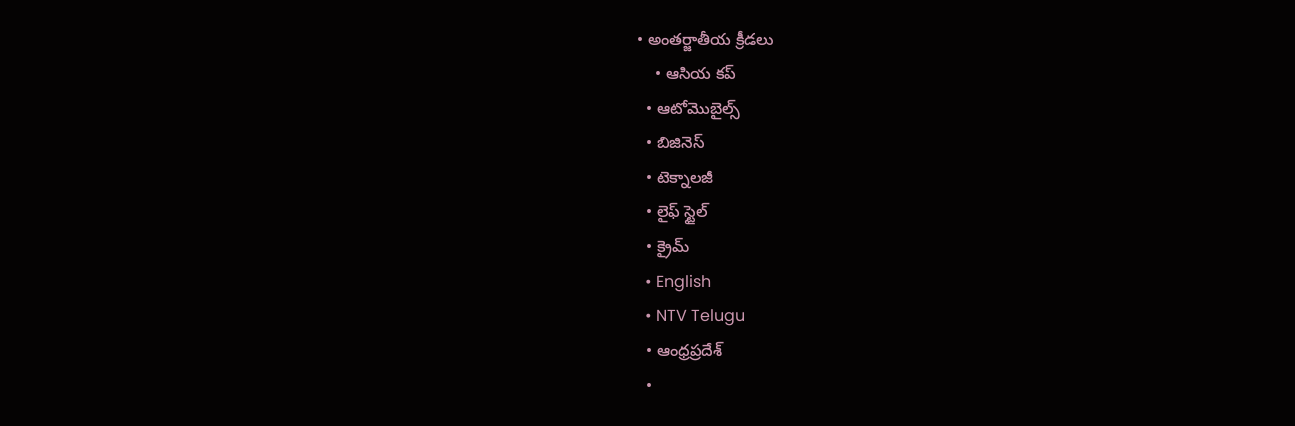• అంతర్జాతీయ క్రీడలు
    • ఆసియ కప్
  • ఆటోమొబైల్స్
  • బిజినెస్‌
  • టెక్నాలజీ
  • లైఫ్ స్టైల్
  • క్రైమ్
  • English
  • NTV Telugu
  • ఆంధ్రప్రదేశ్
  •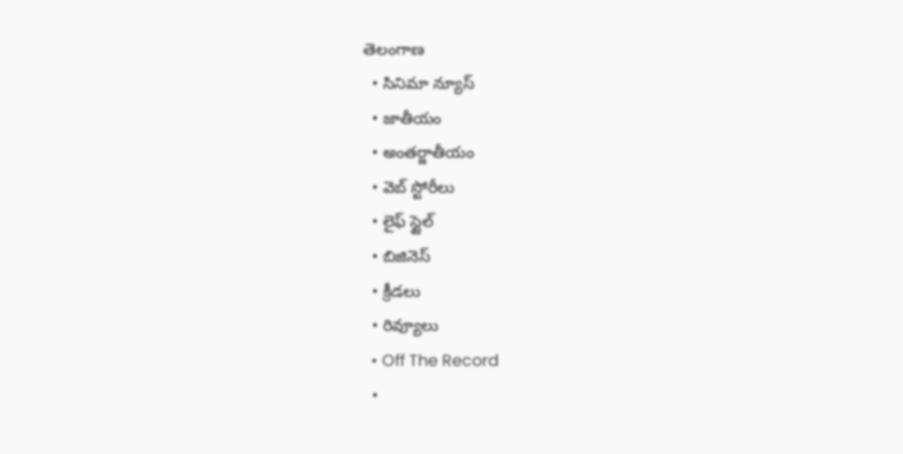తెలంగాణ
  • సినిమా న్యూస్
  • జాతీయం
  • అంతర్జాతీయం
  • వెబ్ స్టోరీలు
  • లైఫ్ స్టైల్
  • బిజినెస్‌
  • క్రీడలు
  • రివ్యూలు
  • Off The Record
  •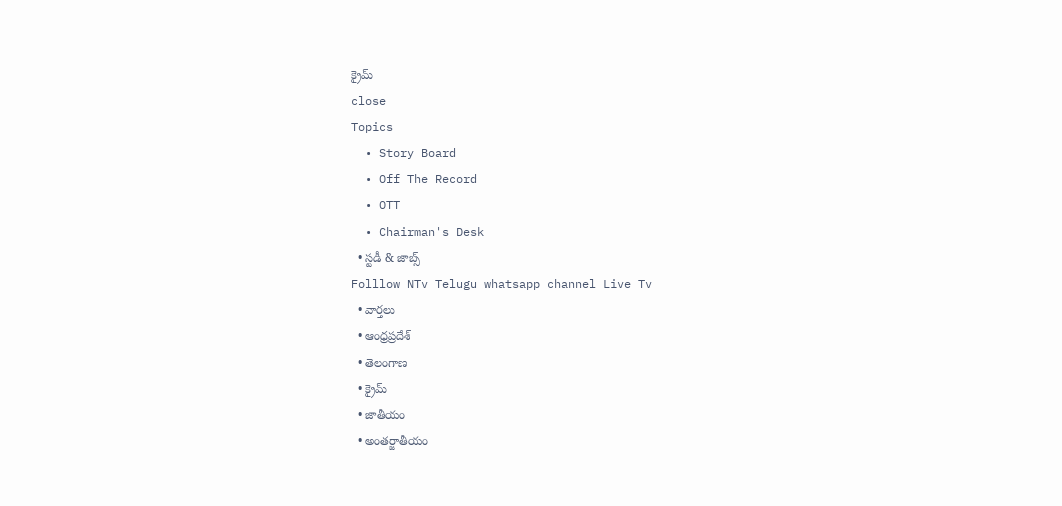క్రైమ్
close
Topics
  • Story Board
  • Off The Record
  • OTT
  • Chairman's Desk
  • స్టడీ & జాబ్స్
Folllow NTv Telugu whatsapp channel Live Tv
  • వార్తలు
  • ఆంధ్రప్రదేశ్
  • తెలంగాణ
  • క్రైమ్
  • జాతీయం
  • అంతర్జాతీయం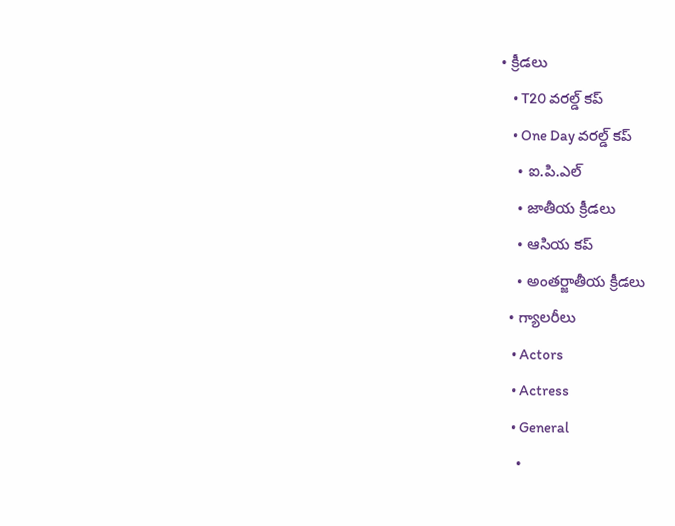• క్రీడలు
    • T20 వరల్డ్ కప్
    • One Day వరల్డ్ కప్
    • ఐ.పి.ఎల్
    • జాతీయ క్రీడలు
    • ఆసియ కప్
    • అంతర్జాతీయ క్రీడలు
  • గ్యాలరీలు
    • Actors
    • Actress
    • General
    •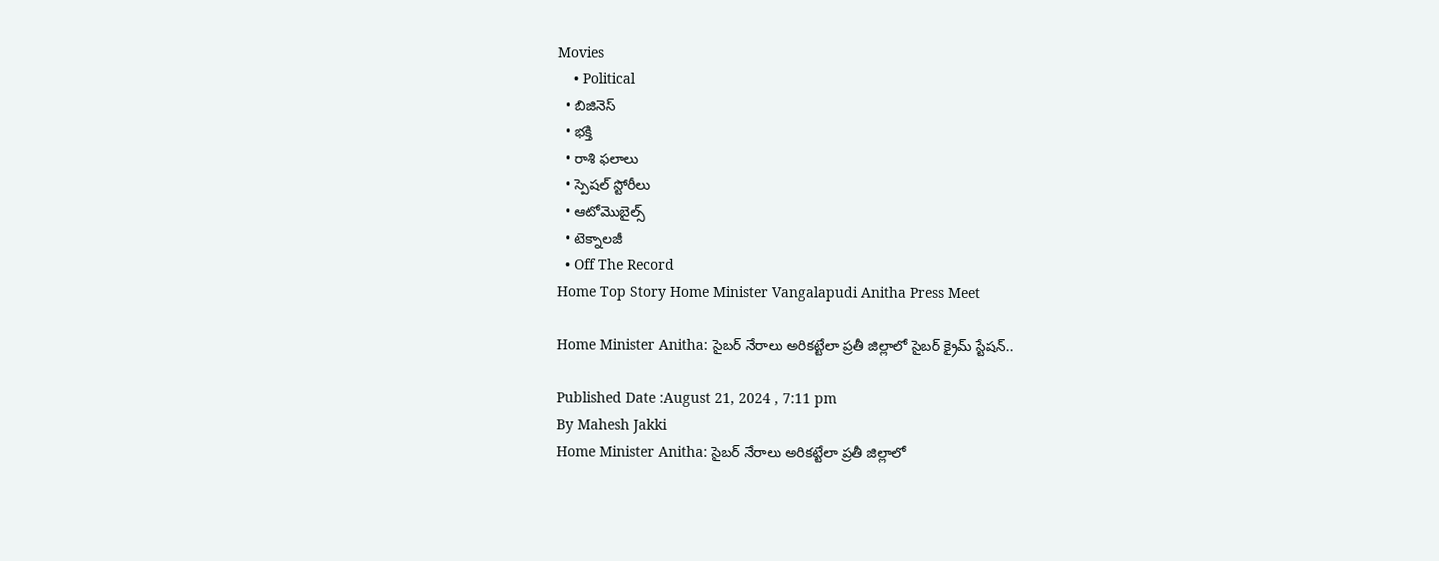Movies
    • Political
  • బిజినెస్‌
  • భక్తి
  • రాశి ఫలాలు
  • స్పెషల్‌ స్టోరీలు
  • ఆటోమొబైల్స్
  • టెక్నాలజీ
  • Off The Record
Home Top Story Home Minister Vangalapudi Anitha Press Meet

Home Minister Anitha: సైబర్ నేరాలు అరికట్టేలా ప్రతీ జిల్లాలో సైబర్ క్రైమ్ స్టేషన్..

Published Date :August 21, 2024 , 7:11 pm
By Mahesh Jakki
Home Minister Anitha: సైబర్ నేరాలు అరికట్టేలా ప్రతీ జిల్లాలో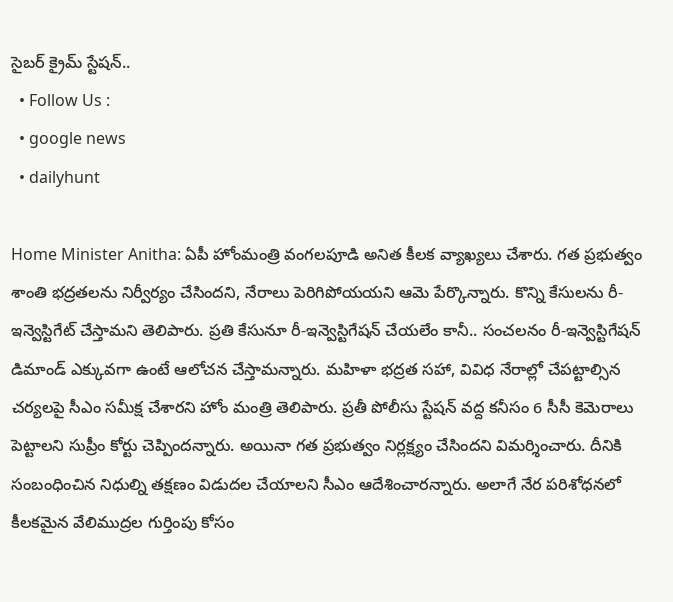సైబర్ క్రైమ్ స్టేషన్..
  • Follow Us :
  • google news
  • dailyhunt

Home Minister Anitha: ఏపీ హోంమంత్రి వంగలపూడి అనిత కీలక వ్యాఖ్యలు చేశారు. గత ప్రభుత్వం శాంతి భద్రతలను నిర్వీర్యం చేసిందని, నేరాలు పెరిగిపోయయని ఆమె పేర్కొన్నారు. కొన్ని కేసులను రీ-ఇన్వెస్టిగేట్ చేస్తామని తెలిపారు. ప్రతి కేసునూ రీ-ఇన్వెస్టిగేషన్ చేయలేం కానీ.. సంచలనం రీ-ఇన్వెస్టిగేషన్ డిమాండ్ ఎక్కువగా ఉంటే ఆలోచన చేస్తామన్నారు. మహిళా భద్రత సహా, వివిధ నేరాల్లో చేపట్టాల్సిన చర్యలపై సీఎం సమీక్ష చేశారని హోం మంత్రి తెలిపారు. ప్రతీ పోలీసు స్టేషన్ వద్ద కనీసం 6 సీసీ కెమెరాలు పెట్టాలని సుప్రీం కోర్టు చెప్పిందన్నారు. అయినా గత ప్రభుత్వం నిర్లక్ష్యం చేసిందని విమర్శించారు. దీనికి సంబంధించిన నిధుల్ని తక్షణం విడుదల చేయాలని సీఎం ఆదేశించారన్నారు. అలాగే నేర పరిశోధనలో కీలకమైన వేలిముద్రల గుర్తింపు కోసం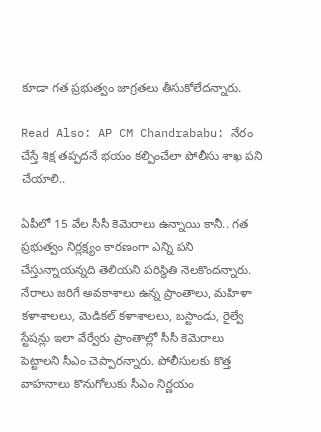కూడా గత ప్రభుత్వం జాగ్రతలు తీసుకోలేదన్నారు.

Read Also: AP CM Chandrababu: నేరం చేస్తే శిక్ష తప్పదనే భయం కల్పించేలా పోలీసు శాఖ పని చేయాలి..

ఏపీలో 15 వేల సీసీ కెమెరాలు ఉన్నాయి కానీ.. గత ప్రభుత్వం నిర్లక్ష్యం కారణంగా ఎన్ని పని చేస్తున్నాయన్నది తెలియని పరిస్థితి నెలకొందన్నారు. నేరాలు జరిగే అవకాశాలు ఉన్న ప్రాంతాలు, మహిళా కళాశాలలు, మెడికల్ కళాశాలలు, బస్టాండు, రైల్వే స్టేషన్లు ఇలా వేర్వేరు ప్రాంతాల్లో సీసీ కెమెరాలు పెట్టాలని సీఎం చెప్పారన్నారు. పోలీసులకు కొత్త వాహనాలు కొనుగోలుకు సీఎం నిర్ణయం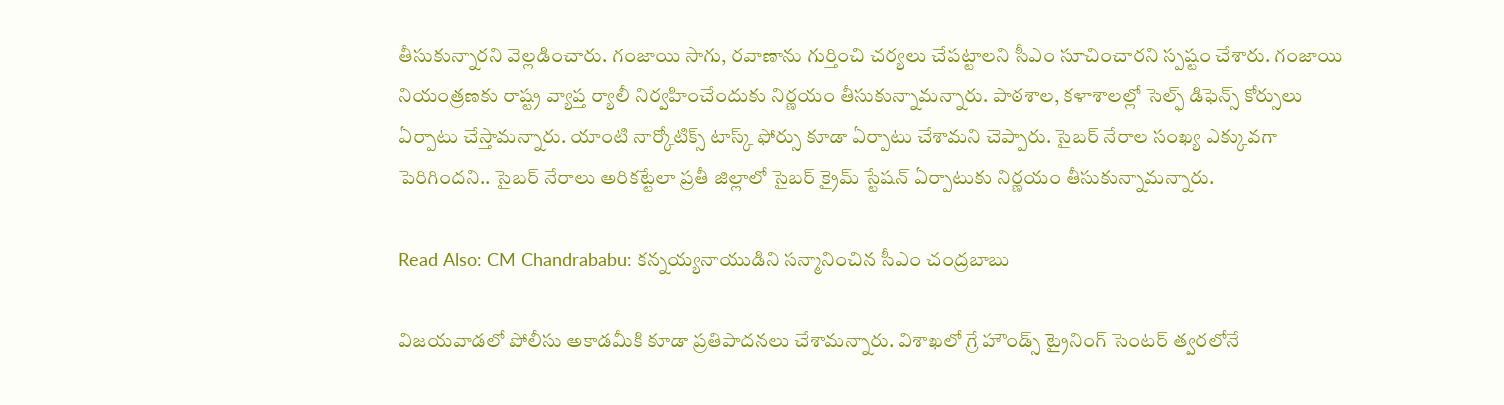తీసుకున్నారని వెల్లడించారు. గంజాయి సాగు, రవాణాను గుర్తించి చర్యలు చేపట్టాలని సీఎం సూచించారని స్పష్టం చేశారు. గంజాయి నియంత్రణకు రాష్ట్ర వ్యాప్త ర్యాలీ నిర్వహించేందుకు నిర్ణయం తీసుకున్నామన్నారు. పాఠశాల, కళాశాలల్లో సెల్ఫ్ డిఫెన్స్ కోర్సులు ఏర్పాటు చేస్తామన్నారు. యాంటి నార్కోటిక్స్ టాస్క్ ఫోర్సు కూడా ఏర్పాటు చేశామని చెప్పారు. సైబర్ నేరాల సంఖ్య ఎక్కువగా పెరిగిందని.. సైబర్ నేరాలు అరికట్టేలా ప్రతీ జిల్లాలో సైబర్ క్రైమ్ స్టేషన్ ఏర్పాటుకు నిర్ణయం తీసుకున్నామన్నారు.

Read Also: CM Chandrababu: కన్నయ్యనాయుడిని సన్మానించిన సీఎం చంద్రబాబు

విజయవాడలో పోలీసు అకాడమీకి కూడా ప్రతిపాదనలు చేశామన్నారు. విశాఖలో గ్రే హౌండ్స్ ట్రైనింగ్ సెంటర్ త్వరలోనే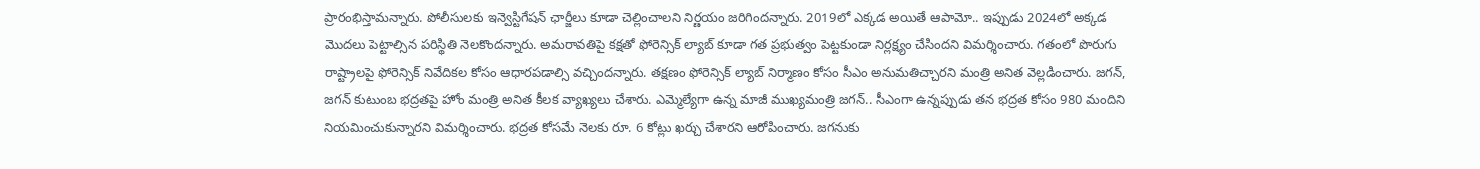ప్రారంభిస్తామన్నారు. పోలీసులకు ఇన్వెస్టిగేషన్ ఛార్జీలు కూడా చెల్లించాలని నిర్ణయం జరిగిందన్నారు. 2019లో ఎక్కడ అయితే ఆపామో.. ఇప్పుడు 2024లో అక్కడ మొదలు పెట్టాల్సిన పరిస్థితి నెలకొందన్నారు. అమరావతిపై కక్షతో ఫోరెన్సిక్ ల్యాబ్ కూడా గత ప్రభుత్వం పెట్టకుండా నిర్లక్ష్యం చేసిందని విమర్శించారు. గతంలో పొరుగు రాష్ట్రాలపై ఫోరెన్సిక్ నివేదికల కోసం ఆధారపడాల్సి వచ్చిందన్నారు. తక్షణం ఫోరెన్సిక్ ల్యాబ్ నిర్మాణం కోసం సీఎం అనుమతిచ్చారని మంత్రి అనిత వెల్లడించారు. జగన్, జగన్ కుటుంబ భద్రతపై హోం మంత్రి అనిత కీలక వ్యాఖ్యలు చేశారు. ఎమ్మెల్యేగా ఉన్న మాజీ ముఖ్యమంత్రి జగన్.. సీఎంగా ఉన్నప్పుడు తన భద్రత కోసం 980 మందిని నియమించుకున్నారని విమర్శించారు. భద్రత కోసమే నెలకు రూ. 6 కోట్లు ఖర్చు చేశారని ఆరోపించారు. జగనుకు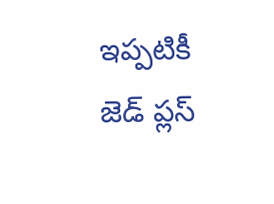ఇప్పటికీ జెడ్ ప్లస్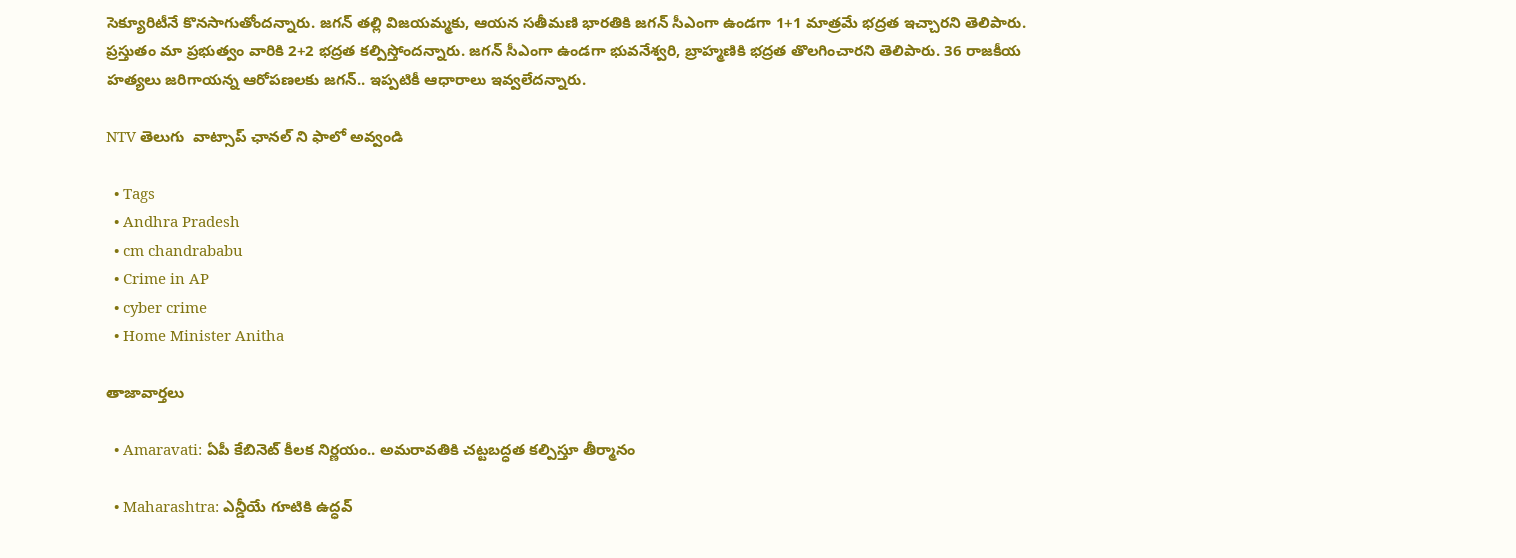సెక్యూరిటీనే కొనసాగుతోందన్నారు. జగన్ తల్లి విజయమ్మకు, ఆయన సతీమణి భారతికి జగన్ సీఎంగా ఉండగా 1+1 మాత్రమే భద్రత ఇచ్చారని తెలిపారు. ప్రస్తుతం మా ప్రభుత్వం వారికి 2+2 భద్రత కల్పిస్తోందన్నారు. జగన్ సీఎంగా ఉండగా భువనేశ్వరి, బ్రాహ్మణికి భద్రత తొలగించారని తెలిపారు. 36 రాజకీయ హత్యలు జరిగాయన్న ఆరోపణలకు జగన్.. ఇప్పటికీ ఆధారాలు ఇవ్వలేదన్నారు.

NTV తెలుగు  వాట్సాప్ ఛానల్ ని ఫాలో అవ్వండి

  • Tags
  • Andhra Pradesh
  • cm chandrababu
  • Crime in AP
  • cyber crime
  • Home Minister Anitha

తాజావార్తలు

  • Amaravati: ఏపీ కేబినెట్ కీలక నిర్ణయం.. అమరావతికి చట్టబద్ధత కల్పిస్తూ తీర్మానం

  • Maharashtra: ఎన్డీయే గూటికి ఉద్ధవ్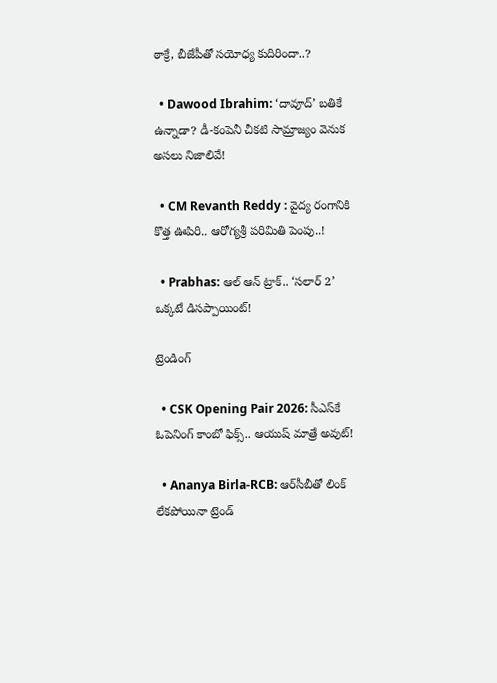ఠాక్రే, బీజేపీతో సయోధ్య కుదిరిందా..?

  • Dawood Ibrahim: ‘దావూద్’ బతికే ఉన్నాడా? డీ-కంపెనీ చీకటి సామ్రాజ్యం వెనుక అసలు నిజాలివే!

  • CM Revanth Reddy : వైద్య రంగానికి కొత్త ఊపిరి.. ఆరోగ్యశ్రీ పరిమితి పెంపు..!

  • Prabhas: ఆల్ ఆన్ ట్రాక్.. ‘సలార్ 2’ ఒక్కటే డిసప్పాయింట్!

ట్రెండింగ్‌

  • CSK Opening Pair 2026: సీఎస్‌కే ఓపెనింగ్ కాంబో ఫిక్స్.. ఆయుష్‌ మాత్రే అవుట్!

  • Ananya Birla-RCB: ఆర్‌సీబీతో లింక్ లేకపోయినా ట్రెండ్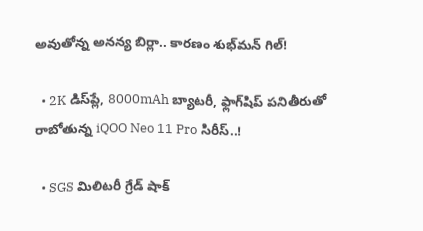అవుతోన్న అనన్య బిర్లా.. కారణం శుభ్‌మన్ గిల్‌!

  • 2K డిస్‌ప్లే, 8000mAh బ్యాటరీ, ఫ్లాగ్‌షిప్ పనితీరుతో రాబోతున్న iQOO Neo 11 Pro సిరీస్..!

  • SGS మిలిటరీ గ్రేడ్ షాక్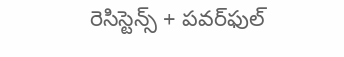రెసిస్టెన్స్ + పవర్‌ఫుల్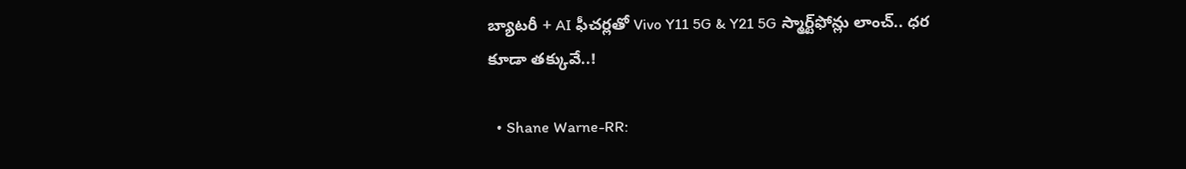బ్యాటరీ + AI ఫీచర్లతో Vivo Y11 5G & Y21 5G స్మార్ట్‌ఫోన్లు లాంచ్.. ధర కూడా తక్కువే..!

  • Shane Warne-RR: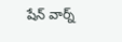షేన్‌ వార్న్‌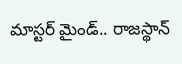మాస్టర్ మైండ్.. రాజస్థాన్‌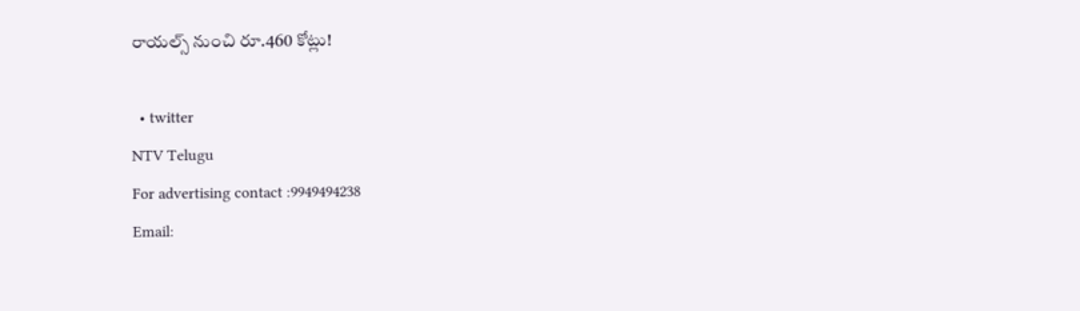రాయల్స్‌ నుంచి రూ.460 కోట్లు!

  • twitter
NTV Telugu
For advertising contact :9949494238
Email: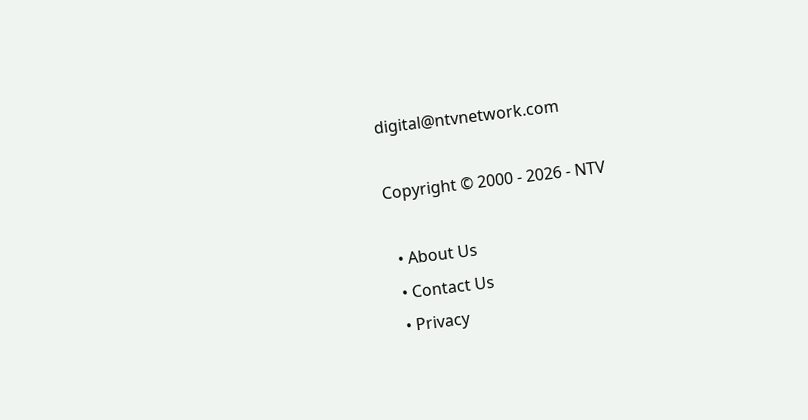digital@ntvnetwork.com

Copyright © 2000 - 2026 - NTV

  • About Us
  • Contact Us
  • Privacy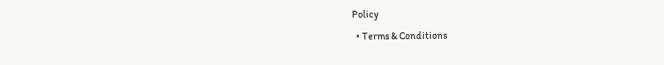Policy
  • Terms & Conditions